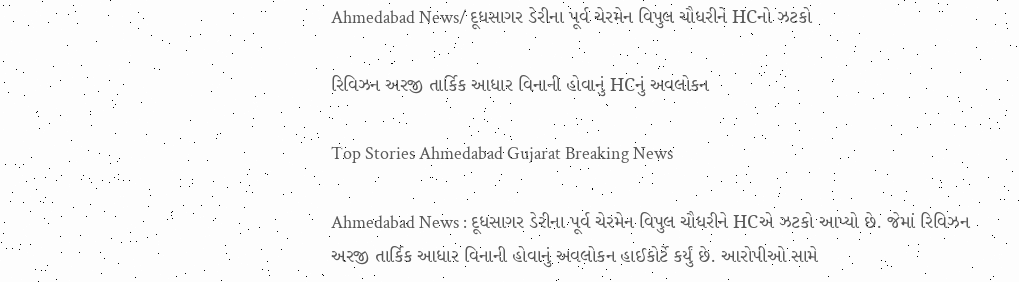Ahmedabad News/ દૂધસાગર ડેરીના પૂર્વ ચેરમેન વિપુલ ચૌધરીને HCનો ઝટકો

રિવિઝન અરજી તાર્કિક આધાર વિનાની હોવાનું HCનું અવલોકન

Top Stories Ahmedabad Gujarat Breaking News

Ahmedabad News : દૂધસાગર ડેરીના પૂર્વ ચેરમેન વિપુલ ચૌધરીને HCએ ઝટકો આપ્યો છે. જેમાં રિવિઝન અરજી તાર્કિક આધાર વિનાની હોવાનું અવલોકન હાઈકોર્ટે કર્યું છે. આરોપીઓ સામે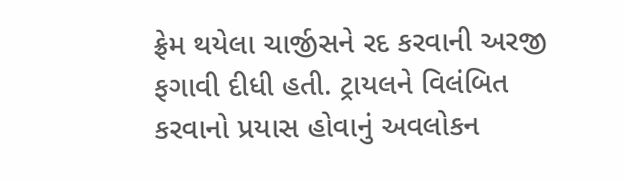ફ્રેમ થયેલા ચાર્જીસને રદ કરવાની અરજી ફગાવી દીધી હતી. ટ્રાયલને વિલંબિત કરવાનો પ્રયાસ હોવાનું અવલોકન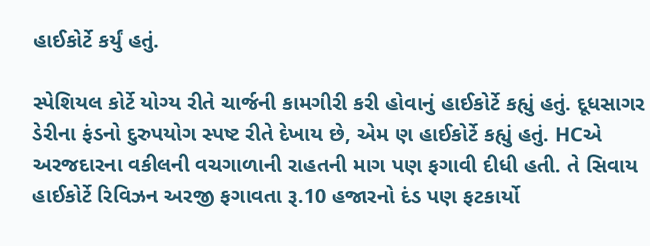હાઈકોર્ટે કર્યું હતું.

સ્પેશિયલ કોર્ટે યોગ્ય રીતે ચાર્જની કામગીરી કરી હોવાનું હાઈકોર્ટે કહ્યું હતું. દૂધસાગર ડેરીના ફંડનો દુરુપયોગ સ્પષ્ટ રીતે દેખાય છે, એમ ણ હાઈકોર્ટે કહ્યું હતું. HCએ અરજદારના વકીલની વચગાળાની રાહતની માગ પણ ફગાવી દીધી હતી. તે સિવાય હાઈકોર્ટે રિવિઝન અરજી ફગાવતા રૂ.10 હજારનો દંડ પણ ફટકાર્યો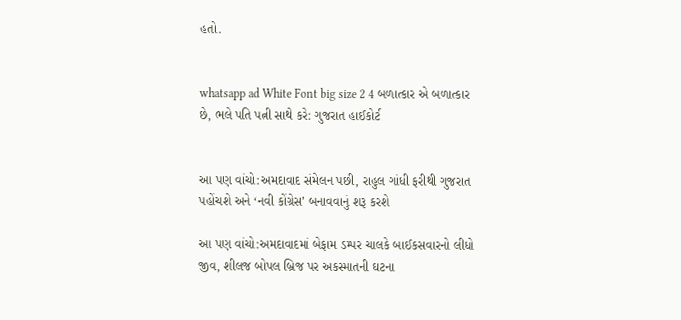હતો.


whatsapp ad White Font big size 2 4 બળાત્કાર એ બળાત્કાર છે, ભલે પતિ પત્ની સાથે કરે: ગુજરાત હાઈકોર્ટ


આ પણ વાંચો:અમદાવાદ સંમેલન પછી, રાહુલ ગાંધી ફરીથી ગુજરાત પહોંચશે અને ‘નવી કોંગ્રેસ’ બનાવવાનું શરૂ કરશે

આ પણ વાંચો:અમદાવાદમાં બેફામ ડમ્પર ચાલકે બાઈકસવારનો લીધો જીવ, શીલજ બોપલ બ્રિજ પર અકસ્માતની ઘટના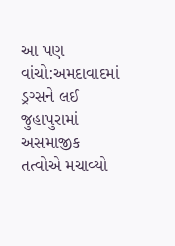આ પણ વાંચો:અમદાવાદમાં ડ્રગ્સને લઈ જુહાપુરામાં અસમાજીક તત્વોએ મચાવ્યો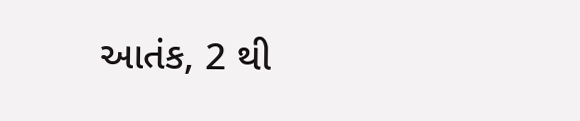આતંક, 2 થી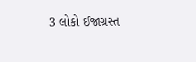3 લોકો ઈજાગ્રસ્ત